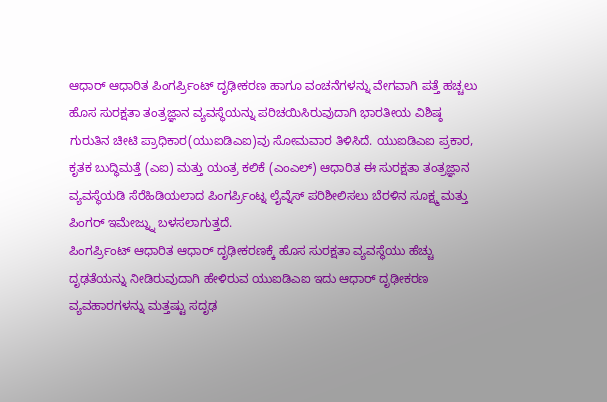ಆಧಾರ್ ಆಧಾರಿತ ಪಿಂಗರ್ಪ್ರಿಂಟ್ ದೃಢೀಕರಣ ಹಾಗೂ ವಂಚನೆಗಳನ್ನು ವೇಗವಾಗಿ ಪತ್ತೆ ಹಚ್ಚಲು ಹೊಸ ಸುರಕ್ಷತಾ ತಂತ್ರಜ್ಞಾನ ವ್ಯವಸ್ಥೆಯನ್ನು ಪರಿಚಯಿಸಿರುವುದಾಗಿ ಭಾರತೀಯ ವಿಶಿಷ್ಠ ಗುರುತಿನ ಚೀಟಿ ಪ್ರಾಧಿಕಾರ(ಯುಐಡಿಎಐ)ವು ಸೋಮವಾರ ತಿಳಿಸಿದೆ. ಯುಐಡಿಎಐ ಪ್ರಕಾರ, ಕೃತಕ ಬುದ್ಧಿಮತ್ತೆ (ಎಐ) ಮತ್ತು ಯಂತ್ರ ಕಲಿಕೆ (ಎಂಎಲ್) ಆಧಾರಿತ ಈ ಸುರಕ್ಷತಾ ತಂತ್ರಜ್ಞಾನ ವ್ಯವಸ್ಥೆಯಡಿ ಸೆರೆಹಿಡಿಯಲಾದ ಪಿಂಗರ್ಪ್ರಿಂಟ್ನ ಲೈವ್ನೆಸ್ ಪರಿಶೀಲಿಸಲು ಬೆರಳಿನ ಸೂಕ್ಷ್ಮ ಮತ್ತು ಪಿಂಗರ್ ಇಮೇಜ್ನ್ನು ಬಳಸಲಾಗುತ್ತದೆ.
ಪಿಂಗರ್ಪ್ರಿಂಟ್ ಆಧಾರಿತ ಆಧಾರ್ ದೃಢೀಕರಣಕ್ಕೆ ಹೊಸ ಸುರಕ್ಷತಾ ವ್ಯವಸ್ಥೆಯು ಹೆಚ್ಚು ದೃಢತೆಯನ್ನು ನೀಡಿರುವುದಾಗಿ ಹೇಳಿರುವ ಯುಐಡಿಎಐ ಇದು ಆಧಾರ್ ದೃಢೀಕರಣ ವ್ಯವಹಾರಗಳನ್ನು ಮತ್ತಷ್ಟು ಸದೃಢ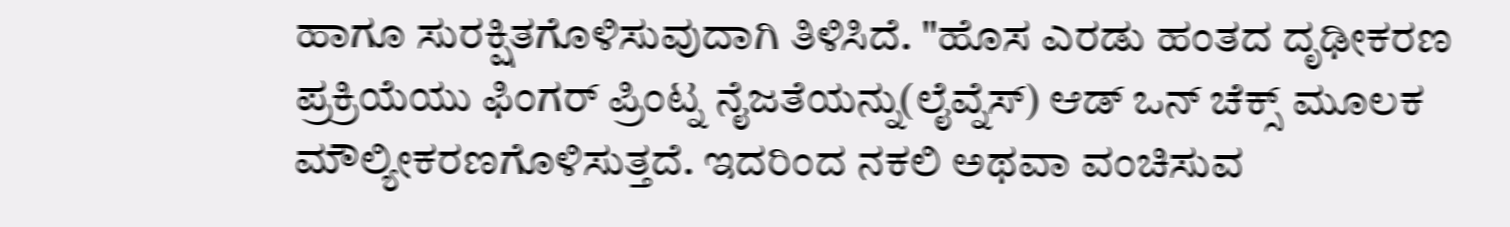ಹಾಗೂ ಸುರಕ್ಷಿತಗೊಳಿಸುವುದಾಗಿ ತಿಳಿಸಿದೆ. "ಹೊಸ ಎರಡು ಹಂತದ ದೃಢೀಕರಣ ಪ್ರಕ್ರಿಯೆಯು ಫಿಂಗರ್ ಪ್ರಿಂಟ್ನ ನೈಜತೆಯನ್ನು(ಲೈವ್ನೆಸ್) ಆಡ್ ಒನ್ ಚೆಕ್ಸ್ ಮೂಲಕ ಮೌಲ್ಯೀಕರಣಗೊಳಿಸುತ್ತದೆ. ಇದರಿಂದ ನಕಲಿ ಅಥವಾ ವಂಚಿಸುವ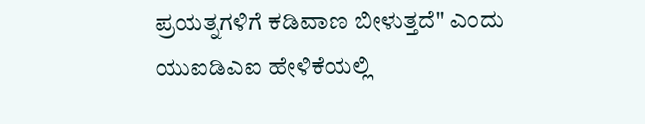ಪ್ರಯತ್ನಗಳಿಗೆ ಕಡಿವಾಣ ಬೀಳುತ್ತದೆ" ಎಂದು ಯುಐಡಿಎಐ ಹೇಳಿಕೆಯಲ್ಲಿ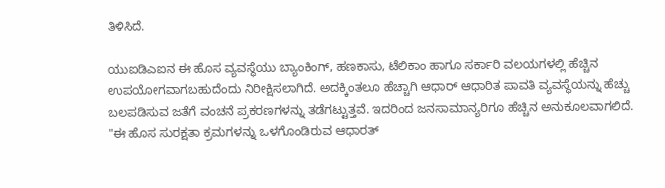ತಿಳಿಸಿದೆ.

ಯುಐಡಿಎಐನ ಈ ಹೊಸ ವ್ಯವಸ್ಥೆಯು ಬ್ಯಾಂಕಿಂಗ್, ಹಣಕಾಸು, ಟೆಲಿಕಾಂ ಹಾಗೂ ಸರ್ಕಾರಿ ವಲಯಗಳಲ್ಲಿ ಹೆಚ್ಚಿನ ಉಪಯೋಗವಾಗಬಹುದೆಂದು ನಿರೀಕ್ಷಿಸಲಾಗಿದೆ. ಅದಕ್ಕಿಂತಲೂ ಹೆಚ್ಚಾಗಿ ಆಧಾರ್ ಆಧಾರಿತ ಪಾವತಿ ವ್ಯವಸ್ಥೆಯನ್ನು ಹೆಚ್ಚು ಬಲಪಡಿಸುವ ಜತೆಗೆ ವಂಚನೆ ಪ್ರಕರಣಗಳನ್ನು ತಡೆಗಟ್ಟುತ್ತವೆ. ಇದರಿಂದ ಜನಸಾಮಾನ್ಯರಿಗೂ ಹೆಚ್ಚಿನ ಅನುಕೂಲವಾಗಲಿದೆ.
"ಈ ಹೊಸ ಸುರಕ್ಷತಾ ಕ್ರಮಗಳನ್ನು ಒಳಗೊಂಡಿರುವ ಆಧಾರತ್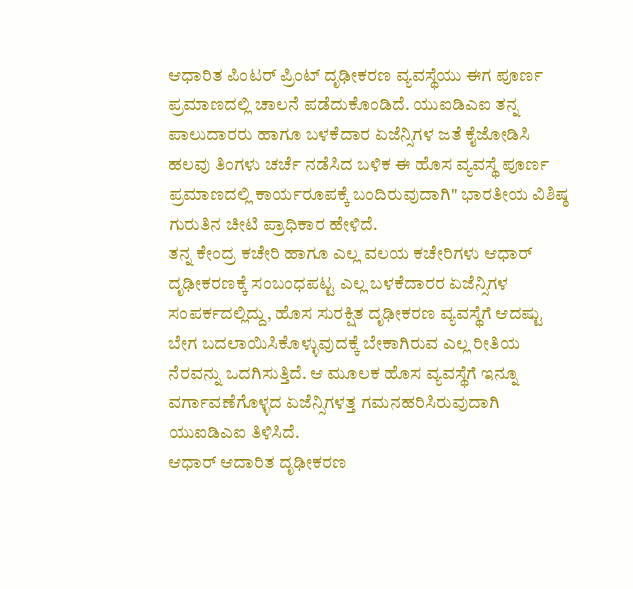ಆಧಾರಿತ ಪಿಂಟರ್ ಪ್ರಿಂಟ್ ದೃಢೀಕರಣ ವ್ಯವಸ್ಥೆಯು ಈಗ ಪೂರ್ಣ ಪ್ರಮಾಣದಲ್ಲಿ ಚಾಲನೆ ಪಡೆದುಕೊಂಡಿದೆ. ಯುಐಡಿಎಐ ತನ್ನ ಪಾಲುದಾರರು ಹಾಗೂ ಬಳಕೆದಾರ ಏಜೆನ್ಸಿಗಳ ಜತೆ ಕೈಜೋಡಿಸಿ ಹಲವು ತಿಂಗಳು ಚರ್ಚೆ ನಡೆಸಿದ ಬಳಿಕ ಈ ಹೊಸ ವ್ಯವಸ್ಥೆ ಪೂರ್ಣ ಪ್ರಮಾಣದಲ್ಲಿ ಕಾರ್ಯರೂಪಕ್ಕೆ ಬಂದಿರುವುದಾಗಿ" ಭಾರತೀಯ ವಿಶಿಷ್ಠ ಗುರುತಿನ ಚೀಟಿ ಪ್ರಾಧಿಕಾರ ಹೇಳಿದೆ.
ತನ್ನ ಕೇಂದ್ರ ಕಚೇರಿ ಹಾಗೂ ಎಲ್ಲ ವಲಯ ಕಚೇರಿಗಳು ಆಧಾರ್ ದೃಢೀಕರಣಕ್ಕೆ ಸಂಬಂಧಪಟ್ಟ ಎಲ್ಲ ಬಳಕೆದಾರರ ಏಜೆನ್ಸಿಗಳ ಸಂಪರ್ಕದಲ್ಲಿದ್ದು, ಹೊಸ ಸುರಕ್ಷಿತ ದೃಢೀಕರಣ ವ್ಯವಸ್ಥೆಗೆ ಆದಷ್ಟು ಬೇಗ ಬದಲಾಯಿಸಿಕೊಳ್ಳುವುದಕ್ಕೆ ಬೇಕಾಗಿರುವ ಎಲ್ಲ ರೀತಿಯ ನೆರವನ್ನು ಒದಗಿಸುತ್ತಿದೆ. ಆ ಮೂಲಕ ಹೊಸ ವ್ಯವಸ್ಥೆಗೆ ಇನ್ನೂ ವರ್ಗಾವಣೆಗೊಳ್ಳದ ಏಜೆನ್ಸಿಗಳತ್ತ ಗಮನಹರಿಸಿರುವುದಾಗಿ ಯುಐಡಿಎಐ ತಿಳಿಸಿದೆ.
ಆಧಾರ್ ಆದಾರಿತ ದೃಢೀಕರಣ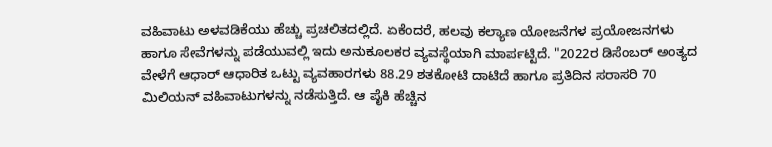ವಹಿವಾಟು ಅಳವಡಿಕೆಯು ಹೆಚ್ಚು ಪ್ರಚಲಿತದಲ್ಲಿದೆ. ಏಕೆಂದರೆ, ಹಲವು ಕಲ್ಯಾಣ ಯೋಜನೆಗಳ ಪ್ರಯೋಜನಗಳು ಹಾಗೂ ಸೇವೆಗಳನ್ನು ಪಡೆಯುವಲ್ಲಿ ಇದು ಅನುಕೂಲಕರ ವ್ಯವಸ್ಥೆಯಾಗಿ ಮಾರ್ಪಟ್ಟಿದೆ. "2022ರ ಡಿಸೆಂಬರ್ ಅಂತ್ಯದ ವೇಳೆಗೆ ಆಧಾರ್ ಆಧಾರಿತ ಒಟ್ಟು ವ್ಯವಹಾರಗಳು 88.29 ಶತಕೋಟಿ ದಾಟಿದೆ ಹಾಗೂ ಪ್ರತಿದಿನ ಸರಾಸರಿ 70 ಮಿಲಿಯನ್ ವಹಿವಾಟುಗಳನ್ನು ನಡೆಸುತ್ತಿದೆ. ಆ ಪೈಕಿ ಹೆಚ್ಚಿನ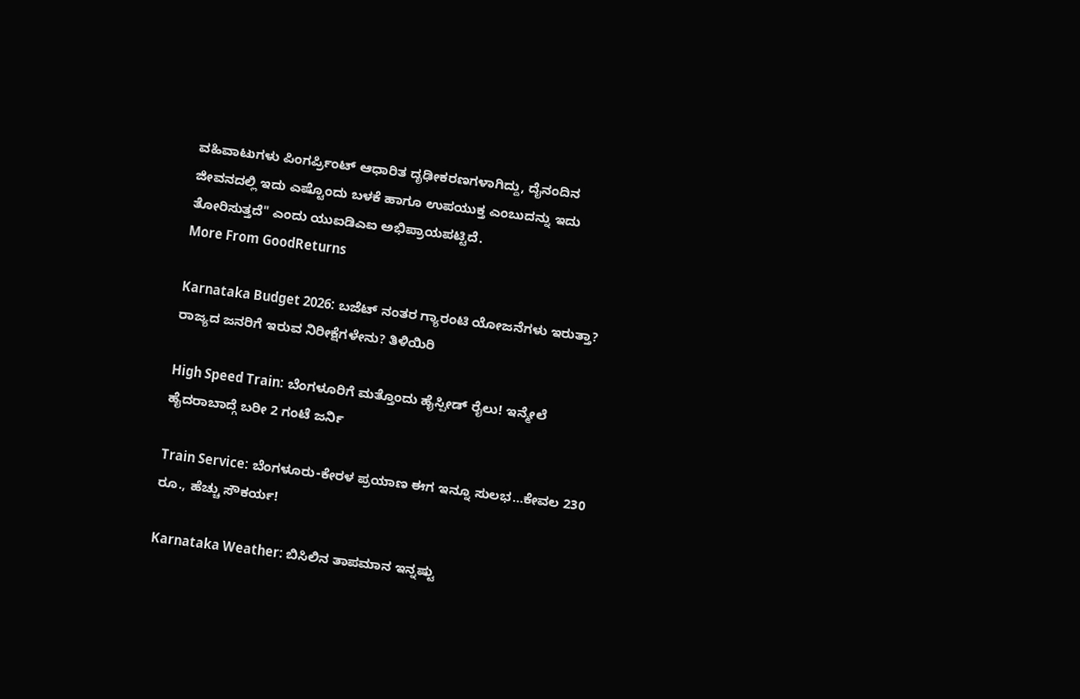ವಹಿವಾಟುಗಳು ಪಿಂಗರ್ಪ್ರಿಂಟ್ ಆಧಾರಿತ ದೃಢೀಕರಣಗಳಾಗಿದ್ದು, ದೈನಂದಿನ ಜೀವನದಲ್ಲಿ ಇದು ಎಷ್ಟೊಂದು ಬಳಕೆ ಹಾಗೂ ಉಪಯುಕ್ತ ಎಂಬುದನ್ನು ಇದು ತೋರಿಸುತ್ತದೆ" ಎಂದು ಯುಐಡಿಎಐ ಅಭಿಪ್ರಾಯಪಟ್ಟಿದೆ.
More From GoodReturns

Karnataka Budget 2026: ಬಜೆಟ್ ನಂತರ ಗ್ಯಾರಂಟಿ ಯೋಜನೆಗಳು ಇರುತ್ತಾ? ರಾಜ್ಯದ ಜನರಿಗೆ ಇರುವ ನಿರೀಕ್ಷೆಗಳೇನು? ತಿಳಿಯಿರಿ

High Speed Train: ಬೆಂಗಳೂರಿಗೆ ಮತ್ತೊಂದು ಹೈಸ್ಪೀಡ್ ರೈಲು! ಇನ್ಮೇಲೆ ಹೈದರಾಬಾದ್ಗೆ ಬರೀ 2 ಗಂಟೆ ಜರ್ನಿ

Train Service: ಬೆಂಗಳೂರು-ಕೇರಳ ಪ್ರಯಾಣ ಈಗ ಇನ್ನೂ ಸುಲಭ…ಕೇವಲ 230 ರೂ., ಹೆಚ್ಚು ಸೌಕರ್ಯ!

Karnataka Weather: ಬಿಸಿಲಿನ ತಾಪಮಾನ ಇನ್ನಷ್ಟು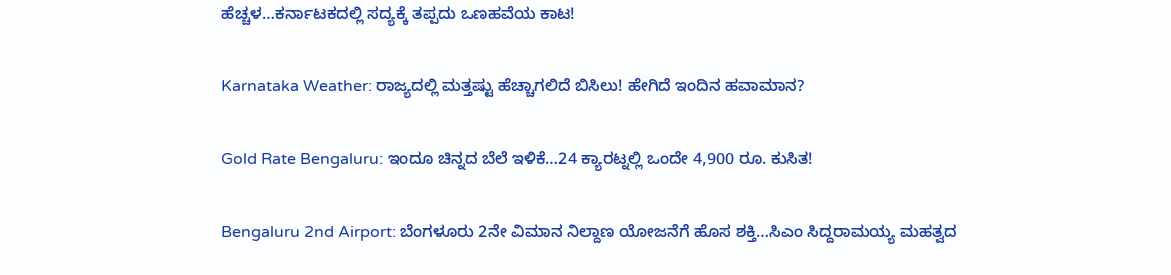ಹೆಚ್ಚಳ…ಕರ್ನಾಟಕದಲ್ಲಿ ಸದ್ಯಕ್ಕೆ ತಪ್ಪದು ಒಣಹವೆಯ ಕಾಟ!

Karnataka Weather: ರಾಜ್ಯದಲ್ಲಿ ಮತ್ತಷ್ಟು ಹೆಚ್ಚಾಗಲಿದೆ ಬಿಸಿಲು! ಹೇಗಿದೆ ಇಂದಿನ ಹವಾಮಾನ?

Gold Rate Bengaluru: ಇಂದೂ ಚಿನ್ನದ ಬೆಲೆ ಇಳಿಕೆ…24 ಕ್ಯಾರಟ್ನಲ್ಲಿ ಒಂದೇ 4,900 ರೂ. ಕುಸಿತ!

Bengaluru 2nd Airport: ಬೆಂಗಳೂರು 2ನೇ ವಿಮಾನ ನಿಲ್ದಾಣ ಯೋಜನೆಗೆ ಹೊಸ ಶಕ್ತಿ…ಸಿಎಂ ಸಿದ್ದರಾಮಯ್ಯ ಮಹತ್ವದ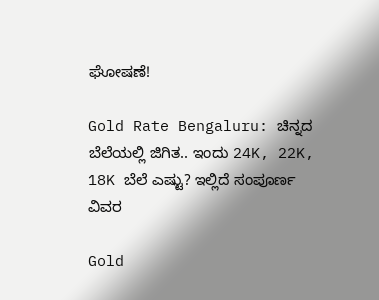ಘೋಷಣೆ!

Gold Rate Bengaluru: ಚಿನ್ನದ ಬೆಲೆಯಲ್ಲಿ ಜಿಗಿತ.. ಇಂದು 24K, 22K, 18K ಬೆಲೆ ಎಷ್ಟು? ಇಲ್ಲಿದೆ ಸಂಪೂರ್ಣ ವಿವರ

Gold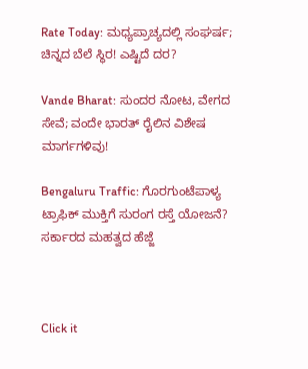Rate Today: ಮಧ್ಯಪ್ರಾಚ್ಯದಲ್ಲಿ ಸಂಘರ್ಷ; ಚಿನ್ನದ ಬೆಲೆ ಸ್ಥಿರ! ಎಷ್ಟಿದೆ ದರ?

Vande Bharat: ಸುಂದರ ನೋಟ, ವೇಗದ ಸೇವೆ; ವಂದೇ ಭಾರತ್ ರೈಲಿನ ವಿಶೇಷ ಮಾರ್ಗಗಳಿವು!

Bengaluru Traffic: ಗೊರಗುಂಟೆಪಾಳ್ಯ ಟ್ರಾಫಿಕ್ ಮುಕ್ತಿಗೆ ಸುರಂಗ ರಸ್ತೆ ಯೋಜನೆ? ಸರ್ಕಾರದ ಮಹತ್ವದ ಹೆಜ್ಜೆ



Click it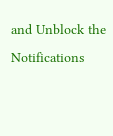and Unblock the Notifications